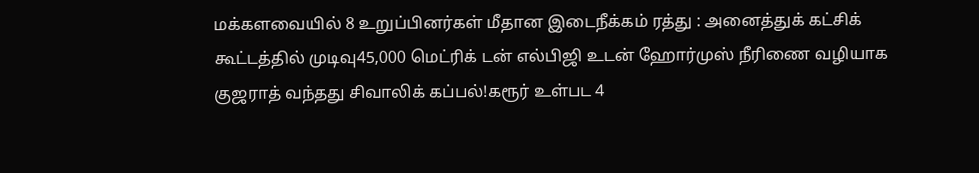மக்களவையில் 8 உறுப்பினர்கள் மீதான இடைநீக்கம் ரத்து : அனைத்துக் கட்சிக் கூட்டத்தில் முடிவு45,000 மெட்ரிக் டன் எல்பிஜி உடன் ஹோர்முஸ் நீரிணை வழியாக குஜராத் வந்தது சிவாலிக் கப்பல்!கரூர் உள்பட 4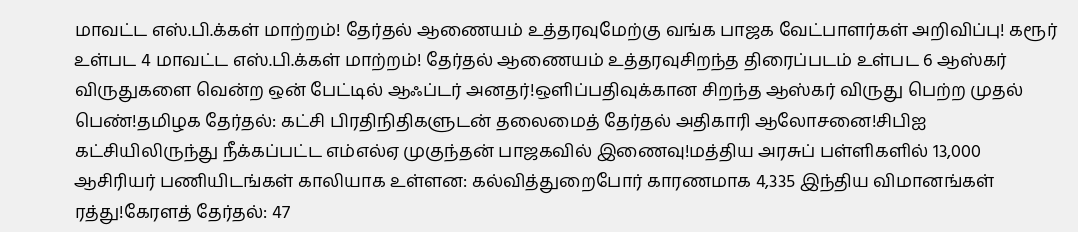மாவட்ட எஸ்.பி.க்கள் மாற்றம்! தேர்தல் ஆணையம் உத்தரவுமேற்கு வங்க பாஜக வேட்பாளர்கள் அறிவிப்பு! கரூர் உள்பட 4 மாவட்ட எஸ்.பி.க்கள் மாற்றம்! தேர்தல் ஆணையம் உத்தரவுசிறந்த திரைப்படம் உள்பட 6 ஆஸ்கர் விருதுகளை வென்ற ஒன் பேட்டில் ஆஃப்டர் அனதர்!ஒளிப்பதிவுக்கான சிறந்த ஆஸ்கர் விருது பெற்ற முதல் பெண்!தமிழக தேர்தல்: கட்சி பிரதிநிதிகளுடன் தலைமைத் தேர்தல் அதிகாரி ஆலோசனை!சிபிஐ கட்சியிலிருந்து நீக்கப்பட்ட எம்எல்ஏ முகுந்தன் பாஜகவில் இணைவு!மத்திய அரசுப் பள்ளிகளில் 13,000 ஆசிரியர் பணியிடங்கள் காலியாக உள்ளன: கல்வித்துறைபோர் காரணமாக 4,335 இந்திய விமானங்கள் ரத்து!கேரளத் தேர்தல்: 47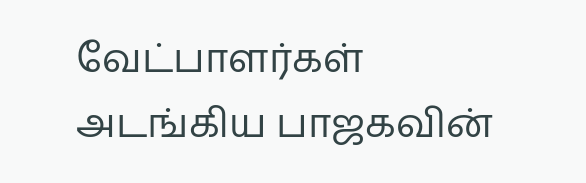வேட்பாளர்கள் அடங்கிய பாஜகவின்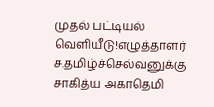முதல் பட்டியல் வெளியீடு!எழுத்தாளர் ச.தமிழ்ச்செல்வனுக்கு சாகித்ய அகாதெமி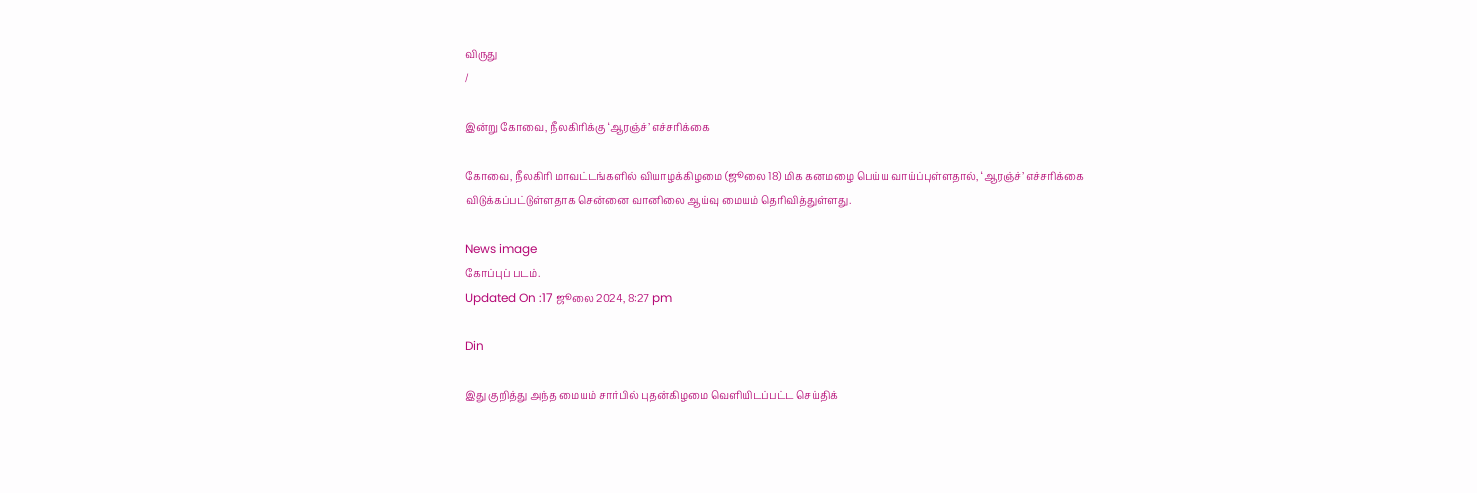விருது
/

இன்று கோவை, நீலகிரிக்கு ‘ஆரஞ்ச்’ எச்சரிக்கை

கோவை, நீலகிரி மாவட்டங்களில் வியாழக்கிழமை (ஜூலை 18) மிக கனமழை பெய்ய வாய்ப்புள்ளதால், ‘ஆரஞ்ச்’ எச்சரிக்கை விடுக்கப்பட்டுள்ளதாக சென்னை வானிலை ஆய்வு மையம் தெரிவித்துள்ளது.

News image
கோப்புப் படம்.
Updated On :17 ஜூலை 2024, 8:27 pm

Din

இது குறித்து அந்த மையம் சார்பில் புதன்கிழமை வெளியிடப்பட்ட செய்திக்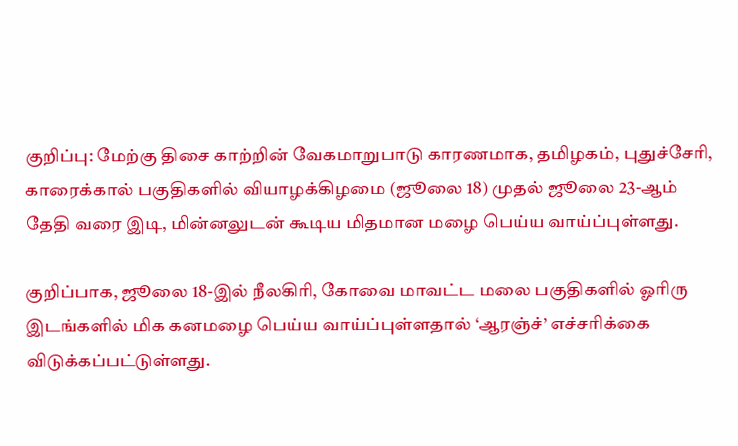குறிப்பு: மேற்கு திசை காற்றின் வேகமாறுபாடு காரணமாக, தமிழகம், புதுச்சேரி, காரைக்கால் பகுதிகளில் வியாழக்கிழமை (ஜூலை 18) முதல் ஜூலை 23-ஆம் தேதி வரை இடி, மின்னலுடன் கூடிய மிதமான மழை பெய்ய வாய்ப்புள்ளது.

குறிப்பாக, ஜூலை 18-இல் நீலகிரி, கோவை மாவட்ட மலை பகுதிகளில் ஓரிரு இடங்களில் மிக கனமழை பெய்ய வாய்ப்புள்ளதால் ‘ஆரஞ்ச்’ எச்சரிக்கை விடுக்கப்பட்டுள்ளது.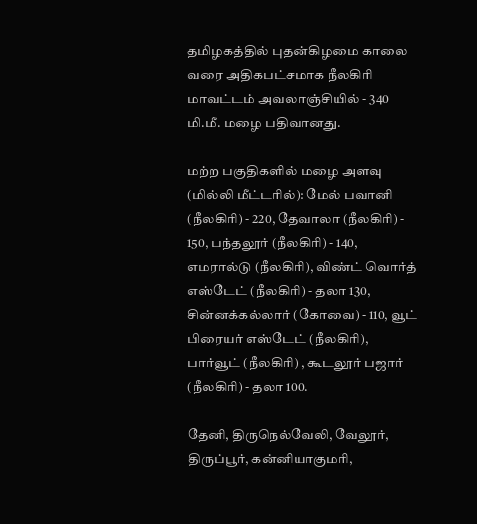தமிழகத்தில் புதன்கிழமை காலை வரை அதிகபட்சமாக நீலகிரி மாவட்டம் அவலாஞ்சியில் - 340 மி.மீ. மழை பதிவானது.

மற்ற பகுதிகளில் மழை அளவு (மில்லி மீட்டரில்): மேல் பவானி (நீலகிரி) - 220, தேவாலா (நீலகிரி) - 150, பந்தலூர் (நீலகிரி) - 140, எமரால்டு (நீலகிரி), விண்ட் வொர்த் எஸ்டேட் (நீலகிரி) - தலா 130, சின்னக்கல்லார் (கோவை) - 110, வூட் பிரையர் எஸ்டேட் (நீலகிரி), பார்வூட் (நீலகிரி) , கூடலூர் பஜார் (நீலகிரி) - தலா 100.

தேனி, திருநெல்வேலி, வேலூர், திருப்பூர், கன்னியாகுமரி,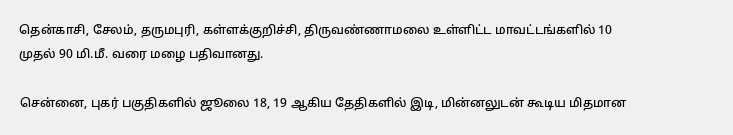தென்காசி, சேலம், தருமபுரி, கள்ளக்குறிச்சி, திருவண்ணாமலை உள்ளிட்ட மாவட்டங்களில் 10 முதல் 90 மி.மீ. வரை மழை பதிவானது.

சென்னை, புகர் பகுதிகளில் ஜூலை 18, 19 ஆகிய தேதிகளில் இடி, மின்னலுடன் கூடிய மிதமான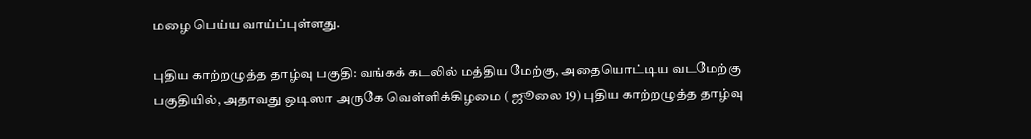மழை பெய்ய வாய்ப்புள்ளது.

புதிய காற்றழுத்த தாழ்வு பகுதி: வங்கக் கடலில் மத்திய மேற்கு, அதையொட்டிய வடமேற்கு பகுதியில், அதாவது ஒடிஸா அருகே வெள்ளிக்கிழமை ( ஜூலை 19) புதிய காற்றழுத்த தாழ்வு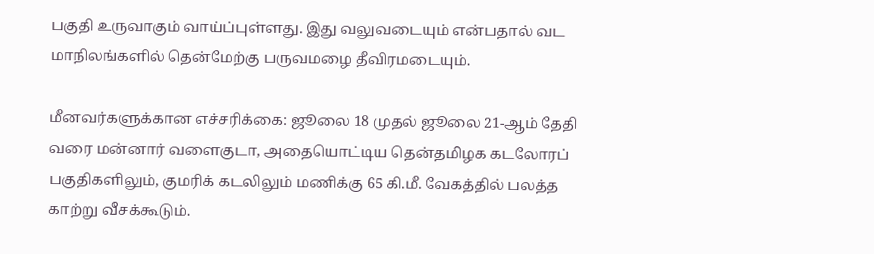பகுதி உருவாகும் வாய்ப்புள்ளது. இது வலுவடையும் என்பதால் வட மாநிலங்களில் தென்மேற்கு பருவமழை தீவிரமடையும்.

மீனவர்களுக்கான எச்சரிக்கை: ஜூலை 18 முதல் ஜூலை 21-ஆம் தேதி வரை மன்னார் வளைகுடா, அதையொட்டிய தென்தமிழக கடலோரப் பகுதிகளிலும், குமரிக் கடலிலும் மணிக்கு 65 கி.மீ. வேகத்தில் பலத்த காற்று வீசக்கூடும்.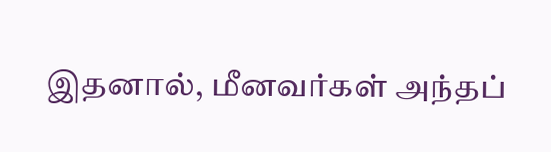இதனால், மீனவர்கள் அந்தப்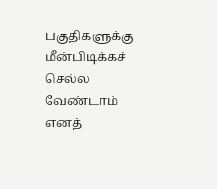பகுதிகளுக்கு மீன்பிடிக்கச் செல்ல வேண்டாம் எனத்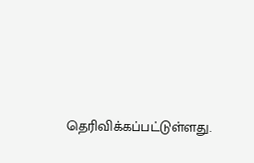தெரிவிக்கப்பட்டுள்ளது.